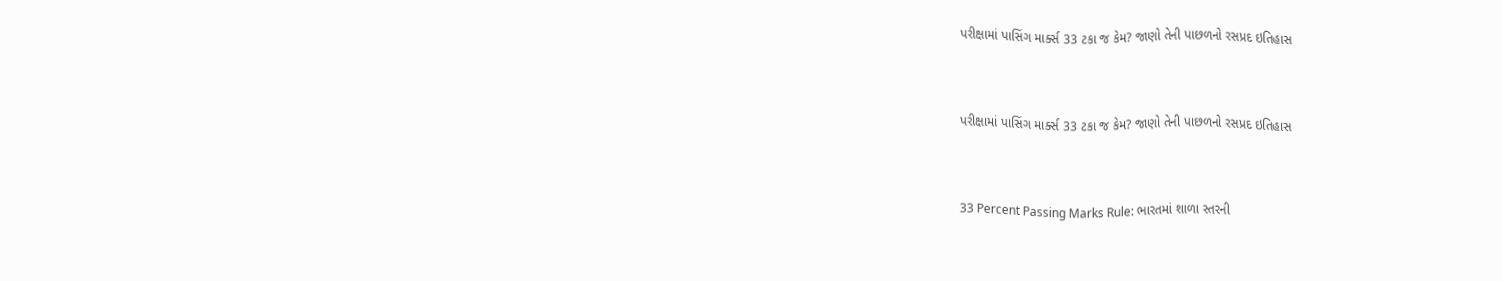પરીક્ષામાં પાસિંગ માર્ક્સ 33 ટકા જ કેમ? જાણો તેની પાછળનો રસપ્રદ ઇતિહાસ



પરીક્ષામાં પાસિંગ માર્ક્સ 33 ટકા જ કેમ? જાણો તેની પાછળનો રસપ્રદ ઇતિહાસ



33 Percent Passing Marks Rule: ભારતમાં શાળા સ્તરની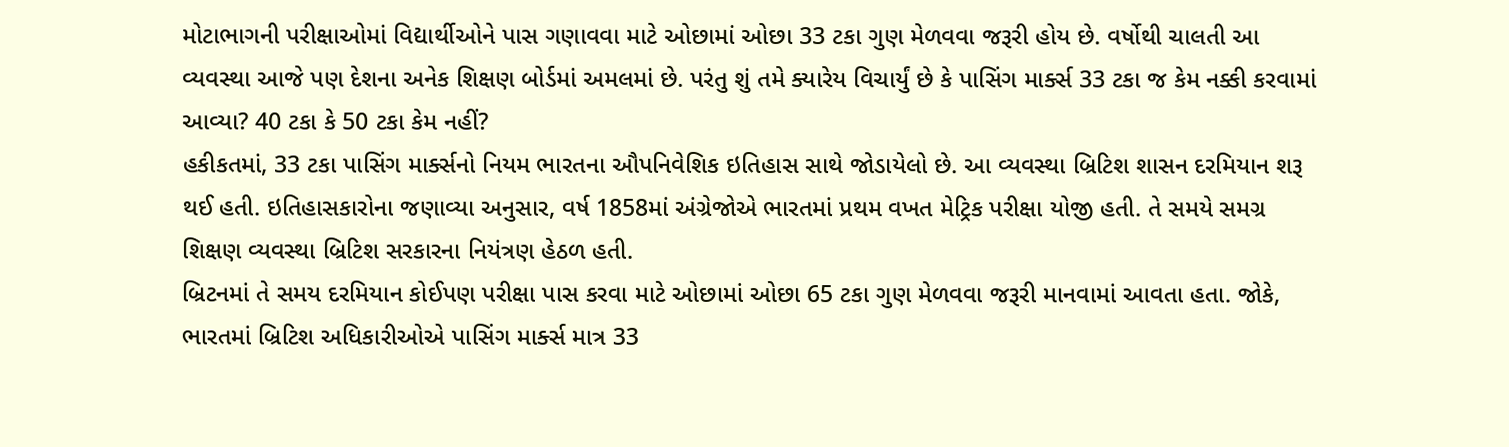મોટાભાગની પરીક્ષાઓમાં વિદ્યાર્થીઓને પાસ ગણાવવા માટે ઓછામાં ઓછા 33 ટકા ગુણ મેળવવા જરૂરી હોય છે. વર્ષોથી ચાલતી આ વ્યવસ્થા આજે પણ દેશના અનેક શિક્ષણ બોર્ડમાં અમલમાં છે. પરંતુ શું તમે ક્યારેય વિચાર્યું છે કે પાસિંગ માર્ક્સ 33 ટકા જ કેમ નક્કી કરવામાં આવ્યા? 40 ટકા કે 50 ટકા કેમ નહીં?
હકીકતમાં, 33 ટકા પાસિંગ માર્ક્સનો નિયમ ભારતના ઔપનિવેશિક ઇતિહાસ સાથે જોડાયેલો છે. આ વ્યવસ્થા બ્રિટિશ શાસન દરમિયાન શરૂ થઈ હતી. ઇતિહાસકારોના જણાવ્યા અનુસાર, વર્ષ 1858માં અંગ્રેજોએ ભારતમાં પ્રથમ વખત મેટ્રિક પરીક્ષા યોજી હતી. તે સમયે સમગ્ર શિક્ષણ વ્યવસ્થા બ્રિટિશ સરકારના નિયંત્રણ હેઠળ હતી.
બ્રિટનમાં તે સમય દરમિયાન કોઈપણ પરીક્ષા પાસ કરવા માટે ઓછામાં ઓછા 65 ટકા ગુણ મેળવવા જરૂરી માનવામાં આવતા હતા. જોકે, ભારતમાં બ્રિટિશ અધિકારીઓએ પાસિંગ માર્ક્સ માત્ર 33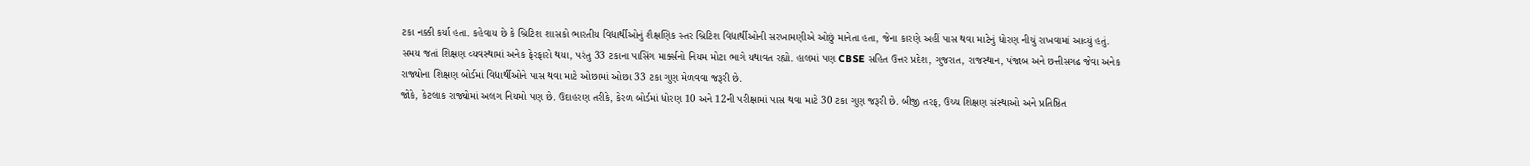ટકા નક્કી કર્યા હતા. કહેવાય છે કે બ્રિટિશ શાસકો ભારતીય વિદ્યાર્થીઓનું શૈક્ષણિક સ્તર બ્રિટિશ વિદ્યાર્થીઓની સરખામણીએ ઓછું માનેતા હતા, જેના કારણે અહીં પાસ થવા માટેનું ધોરણ નીચું રાખવામાં આવ્યું હતું.
સમય જતાં શિક્ષણ વ્યવસ્થામાં અનેક ફેરફારો થયા, પરંતુ 33 ટકાના પાસિંગ માર્ક્સનો નિયમ મોટા ભાગે યથાવત રહ્યો. હાલમાં પણ CBSE સહિત ઉત્તર પ્રદેશ, ગુજરાત, રાજસ્થાન, પંજાબ અને છત્તીસગઢ જેવા અનેક રાજ્યોના શિક્ષણ બોર્ડમાં વિદ્યાર્થીઓને પાસ થવા માટે ઓછામાં ઓછા 33 ટકા ગુણ મેળવવા જરૂરી છે.
જોકે, કેટલાક રાજ્યોમાં અલગ નિયમો પણ છે. ઉદાહરણ તરીકે, કેરળ બોર્ડમાં ધોરણ 10 અને 12ની પરીક્ષામાં પાસ થવા માટે 30 ટકા ગુણ જરૂરી છે. બીજી તરફ, ઉચ્ચ શિક્ષણ સંસ્થાઓ અને પ્રતિષ્ઠિત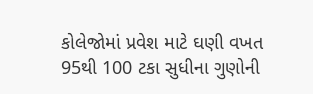કોલેજોમાં પ્રવેશ માટે ઘણી વખત 95થી 100 ટકા સુધીના ગુણોની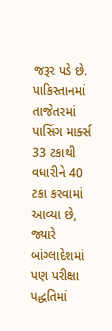જરૂર પડે છે.
પાકિસ્તાનમાં તાજેતરમાં પાસિંગ માર્ક્સ 33 ટકાથી વધારીને 40 ટકા કરવામાં આવ્યા છે, જ્યારે બાંગ્લાદેશમાં પણ પરીક્ષા પદ્ધતિમાં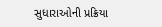સુધારાઓની પ્રક્રિયા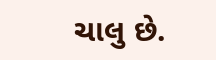ચાલુ છે.